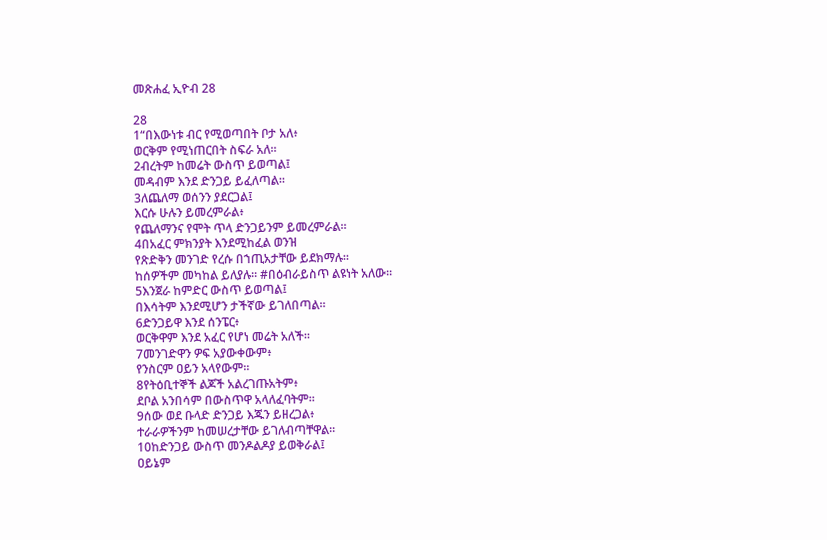መጽሐፈ ኢዮብ 28

28
1“በእውነቱ ብር የሚወጣበት ቦታ አለ፥
ወርቅም የሚነጠርበት ስፍራ አለ።
2ብረትም ከመሬት ውስጥ ይወጣል፤
መዳብም እንደ ድንጋይ ይፈለጣል።
3ለጨለማ ወሰንን ያደርጋል፤
እርሱ ሁሉን ይመረምራል፥
የጨለማንና የሞት ጥላ ድንጋይንም ይመረምራል።
4በአፈር ምክንያት እንደሚከፈል ወንዝ
የጽድቅን መንገድ የረሱ በኀጢአታቸው ይደክማሉ።
ከሰዎችም መካከል ይለያሉ። #በዕብራይስጥ ልዩነት አለው።
5እንጀራ ከምድር ውስጥ ይወጣል፤
በእሳትም እንደሚሆን ታችኛው ይገለበጣል።
6ድንጋይዋ እንደ ሰንፔር፥
ወርቅዋም እንደ አፈር የሆነ መሬት አለች።
7መንገድዋን ዎፍ አያውቀውም፥
የንስርም ዐይን አላየውም።
8የትዕቢተኞች ልጆች አልረገጡአትም፥
ደቦል አንበሳም በውስጥዋ አላለፈባትም።
9ሰው ወደ ቡላድ ድንጋይ እጁን ይዘረጋል፥
ተራራዎችንም ከመሠረታቸው ይገለብጣቸዋል።
10ከድንጋይ ውስጥ መንዶልዶያ ይወቅራል፤
ዐይኔም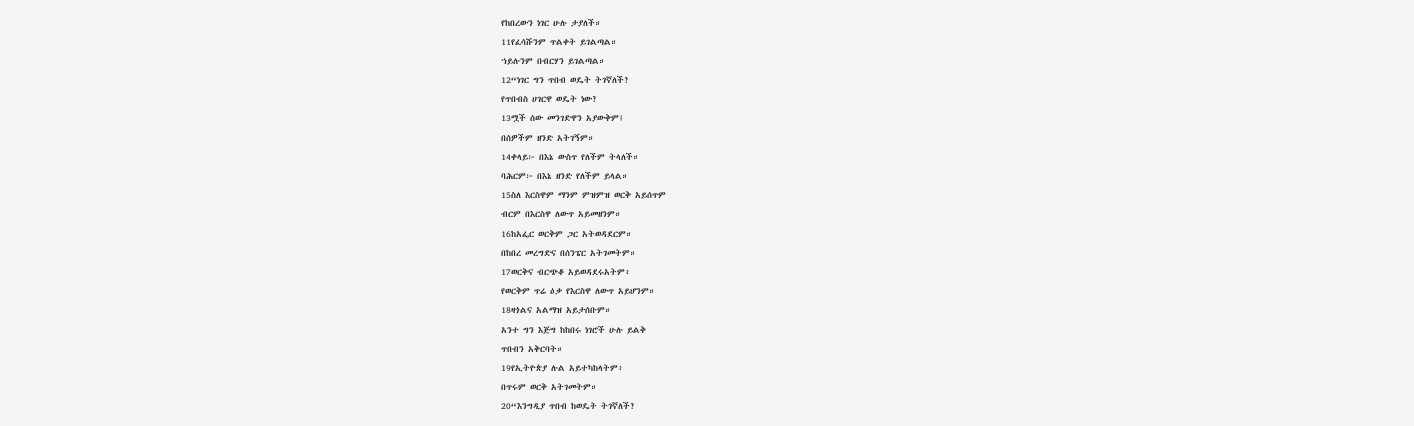የከበረውን ነገር ሁሉ ታያለች።
11የፈሳሹንም ጥልቀት ይገልጣል።
ኀይሉንም በብርሃን ይገልጣል።
12“ነገር ግን ጥበብ ወዴት ትገኛለች?
የጥበብስ ሀገርዋ ወዴት ነው?
13ሟች ሰው መንገድዋን አያውቅም፤
በሰዎችም ዘንድ አትገኝም።
14ቀላይ፦ በእኔ ውስጥ የለችም ትላለች።
ባሕርም፦ በእኔ ዘንድ የለችም ይላል።
15ስለ እርስዋም ማንም ምዝምዝ ወርቅ አይሰጥም
ብርም በእርስዋ ለውጥ አይመዘንም።
16ከአፌር ወርቅም ጋር አትወዳደርም።
በከበረ መረግድና በሰንፔር አትገመትም።
17ወርቅና ብርጭቆ አይወዳደሩአትም፥
የወርቅም ጥሬ ዕቃ የእርስዋ ለውጥ አይሆንም።
18ዛጎልና አልማዝ አይታሰቡም።
አንተ ግን እጅግ ከከበሩ ነገሮች ሁሉ ይልቅ
ጥበብን አቅርባት።
19የኢትዮጵያ ሉል አይተካከላትም፥
በጥሩም ወርቅ አትገመትም።
20“እንግዲያ ጥበብ ከወዴት ትገኛለች?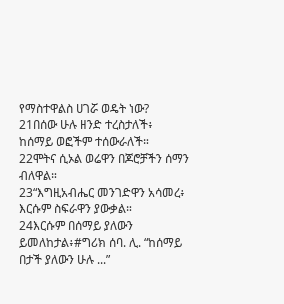የማስተዋልስ ሀገሯ ወዴት ነው?
21በሰው ሁሉ ዘንድ ተረስታለች፥
ከሰማይ ወፎችም ተሰውራለች።
22ሞትና ሲኦል ወሬዋን በጆሮቻችን ሰማን ብለዋል።
23“እግዚአብሔር መንገድዋን አሳመረ፥
እርሱም ስፍራዋን ያውቃል።
24እርሱም በሰማይ ያለውን ይመለከታል፥#ግሪክ ሰባ. ሊ. “ከሰማይ በታች ያለውን ሁሉ ...”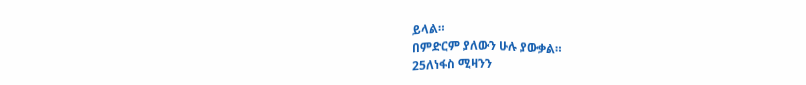ይላል።
በምድርም ያለውን ሁሉ ያውቃል።
25ለነፋስ ሚዛንን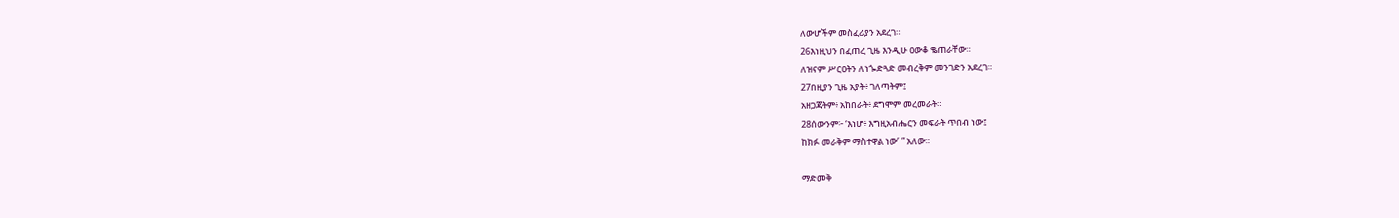ለውሆችም መስፈሪያን አደረገ።
26እነዚህን በፈጠረ ጊዜ እንዲሁ ዐውቆ ቈጠራቸው።
ለዝናም ሥርዐትን ለነጐድጓድ መብረቅም መንገድን አደረገ።
27በዚያን ጊዜ አያት፥ ገለጣትም፤
አዘጋጃትም፥ አከበራት፥ ደግሞም መረመራት።
28ሰውንም፦ ‘እነሆ፥ እግዚአብሔርን መፍራት ጥበብ ነው፤
ከክፉ መራቅም ማስተዋል ነው’ ” አለው።

ማድመቅ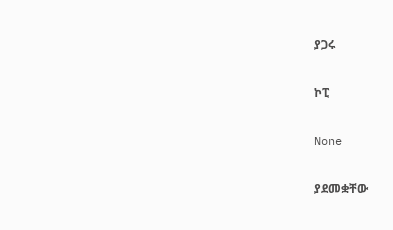ያጋሩ

ኮፒ

None

ያደመቋቸው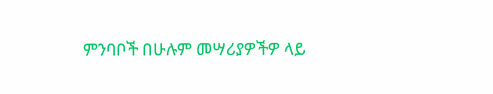ምንባቦች በሁሉም መሣሪያዎችዎ ላይ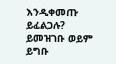እንዲቀመጡ ይፈልጋሉ? ይመዝገቡ ወይም ይግቡ